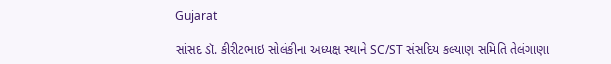Gujarat

સાંસદ ડૉ. કીરીટભાઇ સોલંકીના અધ્યક્ષ સ્થાને SC/ST સંસદિય કલ્યાણ સમિતિ તેલંગાણા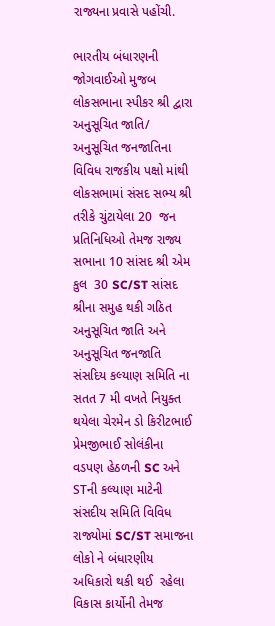રાજ્યના પ્રવાસે પહોંચી.

ભારતીય બંધારણની જોગવાઈઓ મુજબ લોકસભાના સ્પીકર શ્રી દ્વારા અનુસૂચિત જાતિ/ અનુસૂચિત જનજાતિના વિવિધ રાજકીય પક્ષો માંથી લોકસભામાં સંસદ સભ્ય શ્રી તરીકે ચુંટાયેલા 20  જન પ્રતિનિધિઓ તેમજ રાજ્ય સભાના 10 સાંસદ શ્રી એમ કુલ  30 SC/ST સાંસદ શ્રીના સમુહ થકી ગઠિત અનુસૂચિત જાતિ અને અનુસૂચિત જનજાતિ સંસદિય કલ્યાણ સમિતિ ના સતત 7 મી વખતે નિયુક્ત થયેલા ચેરમેન ડો કિરીટભાઈ પ્રેમજીભાઈ સોલંકીના વડપણ હેઠળની SC અને STની કલ્યાણ માટેની સંસદીય સમિતિ વિવિધ રાજ્યોમાં SC/ST સમાજના લોકો ને બંધારણીય અધિકારો થકી થઈ  રહેલા વિકાસ કાર્યોની તેમજ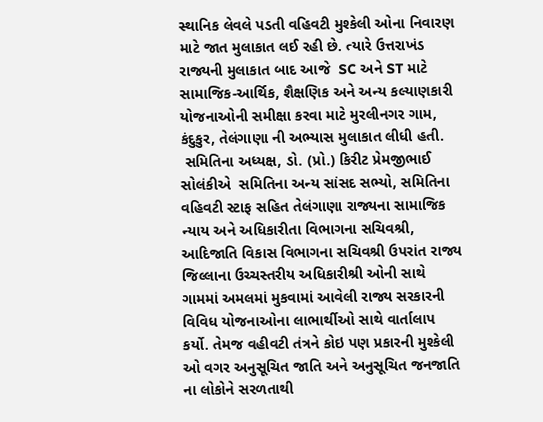સ્થાનિક લેવલે પડતી વહિવટી મુશ્કેલી ઓના નિવારણ માટે જાત મુલાકાત લઈ રહી છે. ત્યારે ઉત્તરાખંડ રાજ્યની મુલાકાત બાદ આજે  SC અને ST માટે સામાજિક-આર્થિક, શૈક્ષણિક અને અન્ય કલ્યાણકારી યોજનાઓની સમીક્ષા કરવા માટે મુરલીનગર ગામ, કંદુકુર, તેલંગાણા ની અભ્યાસ મુલાકાત લીધી હતી.
 સમિતિના અધ્યક્ષ, ડો. (પ્રો.) કિરીટ પ્રેમજીભાઈ સોલંકીએ  સમિતિના અન્ય સાંસદ સભ્યો, સમિતિના વહિવટી સ્ટાફ સહિત તેલંગાણા રાજ્યના સામાજિક ન્યાય અને અધિકારીતા વિભાગના સચિવશ્રી, આદિજાતિ વિકાસ વિભાગના સચિવશ્રી ઉપરાંત રાજ્ય જિલ્લાના ઉચ્ચસ્તરીય અધિકારીશ્રી ઓની સાથે ગામમાં અમલમાં મુકવામાં આવેલી રાજ્ય સરકારની વિવિધ યોજનાઓના લાભાર્થીઓ સાથે વાર્તાલાપ કર્યો. તેમજ વહીવટી તંત્રને કોઇ પણ પ્રકારની મુશ્કેલી ઓ વગર અનુસૂચિત જાતિ અને અનુસૂચિત જનજાતિ ના લોકોને સરળતાથી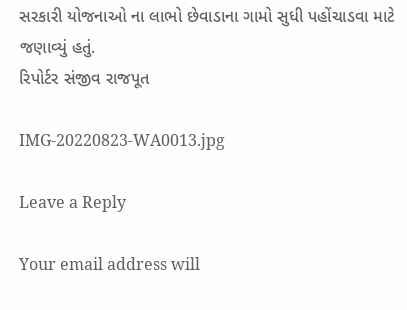સરકારી યોજનાઓ ના લાભો છેવાડાના ગામો સુધી પહોંચાડવા માટે જણાવ્યું હતું.
રિપોર્ટર સંજીવ રાજપૂત

IMG-20220823-WA0013.jpg

Leave a Reply

Your email address will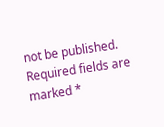not be published. Required fields are marked *